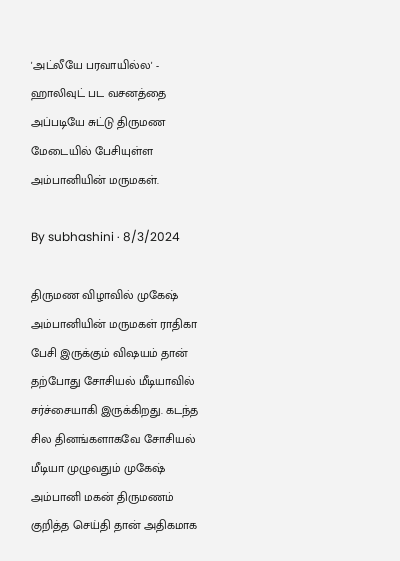'அட்லீயே பரவாயில்ல' - ஹாலிவுட் பட வசனத்தை அப்படியே சுட்டு திருமண மேடையில் பேசியுள்ள அம்பானியின் மருமகள்.

By subhashini · 8/3/2024

திருமண விழாவில் முகேஷ் அம்பானியின் மருமகள் ராதிகா பேசி இருக்கும் விஷயம் தான் தற்போது சோசியல் மீடியாவில் சர்ச்சையாகி இருக்கிறது. கடந்த சில தினங்களாகவே சோசியல் மீடியா முழுவதும் முகேஷ் அம்பானி மகன் திருமணம் குறித்த செய்தி தான் அதிகமாக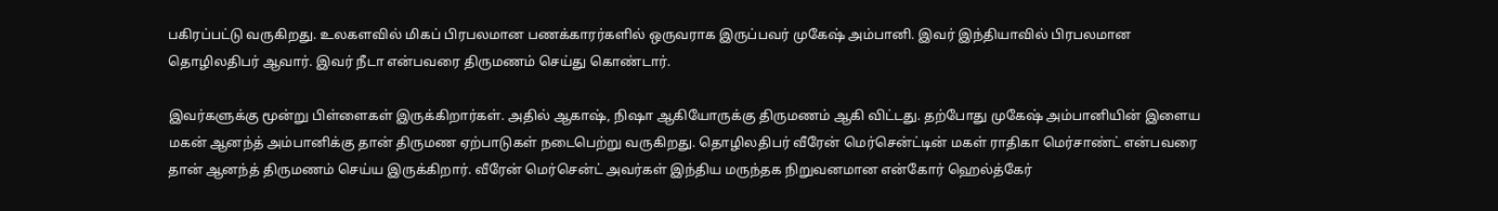பகிரப்பட்டு வருகிறது. உலகளவில் மிகப் பிரபலமான பணக்காரர்களில் ஒருவராக இருப்பவர் முகேஷ் அம்பானி. இவர் இந்தியாவில் பிரபலமான தொழிலதிபர் ஆவார். இவர் நீடா என்பவரை திருமணம் செய்து கொண்டார்.

இவர்களுக்கு மூன்று பிள்ளைகள் இருக்கிறார்கள். அதில் ஆகாஷ், நிஷா ஆகியோருக்கு திருமணம் ஆகி விட்டது. தற்போது முகேஷ் அம்பானியின் இளைய மகன் ஆனந்த் அம்பானிக்கு தான் திருமண ஏற்பாடுகள் நடைபெற்று வருகிறது. தொழிலதிபர் வீரேன் மெர்சென்ட்டின் மகள் ராதிகா மெர்சாண்ட் என்பவரை தான் ஆனந்த் திருமணம் செய்ய இருக்கிறார். வீரேன் மெர்சென்ட் அவர்கள் இந்திய மருந்தக நிறுவனமான என்கோர் ஹெல்த்கேர்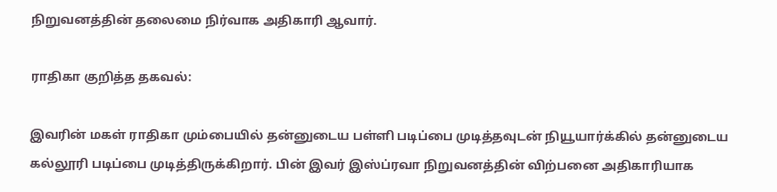நிறுவனத்தின் தலைமை நிர்வாக அதிகாரி ஆவார்.

ராதிகா குறித்த தகவல்:

இவரின் மகள் ராதிகா மும்பையில் தன்னுடைய பள்ளி படிப்பை முடித்தவுடன் நியூயார்க்கில் தன்னுடைய கல்லூரி படிப்பை முடித்திருக்கிறார். பின் இவர் இஸ்ப்ரவா நிறுவனத்தின் விற்பனை அதிகாரியாக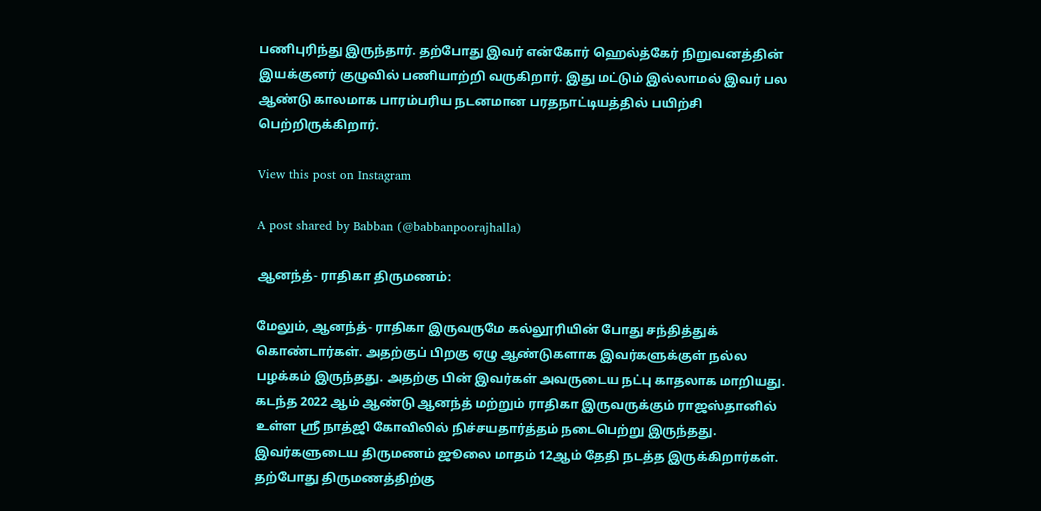பணிபுரிந்து இருந்தார். தற்போது இவர் என்கோர் ஹெல்த்கேர் நிறுவனத்தின் இயக்குனர் குழுவில் பணியாற்றி வருகிறார். இது மட்டும் இல்லாமல் இவர் பல ஆண்டு காலமாக பாரம்பரிய நடனமான பரதநாட்டியத்தில் பயிற்சி பெற்றிருக்கிறார்.

View this post on Instagram

A post shared by Babban (@babbanpoorajhalla)

ஆனந்த்- ராதிகா திருமணம்:

மேலும், ஆனந்த்- ராதிகா இருவருமே கல்லூரியின் போது சந்தித்துக் கொண்டார்கள். அதற்குப் பிறகு ஏழு ஆண்டுகளாக இவர்களுக்குள் நல்ல பழக்கம் இருந்தது. அதற்கு பின் இவர்கள் அவருடைய நட்பு காதலாக மாறியது. கடந்த 2022 ஆம் ஆண்டு ஆனந்த் மற்றும் ராதிகா இருவருக்கும் ராஜஸ்தானில் உள்ள ஸ்ரீ நாத்ஜி கோவிலில் நிச்சயதார்த்தம் நடைபெற்று இருந்தது. இவர்களுடைய திருமணம் ஜூலை மாதம் 12ஆம் தேதி நடத்த இருக்கிறார்கள். தற்போது திருமணத்திற்கு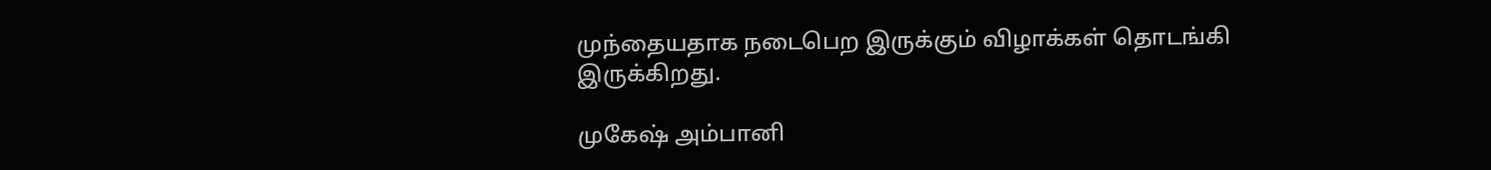முந்தையதாக நடைபெற இருக்கும் விழாக்கள் தொடங்கி இருக்கிறது.

முகேஷ் அம்பானி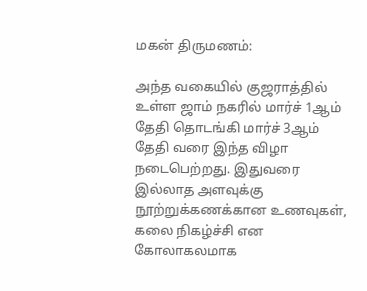மகன் திருமணம்:

அந்த வகையில் குஜராத்தில் உள்ள ஜாம் நகரில் மார்ச் 1ஆம் தேதி தொடங்கி மார்ச் 3ஆம் தேதி வரை இந்த விழா நடைபெற்றது. இதுவரை இல்லாத அளவுக்கு நூற்றுக்கணக்கான உணவுகள், கலை நிகழ்ச்சி என கோலாகலமாக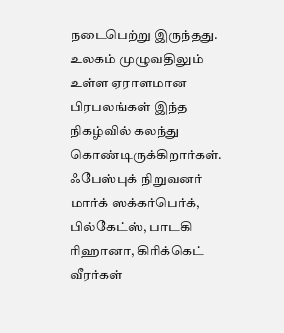நடைபெற்று இருந்தது. உலகம் முழுவதிலும் உள்ள ஏராளமான பிரபலங்கள் இந்த நிகழ்வில் கலந்து கொண்டிருக்கிறார்கள். ஃபேஸ்புக் நிறுவனர் மார்க் ஸக்கர்பெர்க், பில்கேட்ஸ், பாடகி ரிஹானா, கிரிக்கெட் வீரர்கள்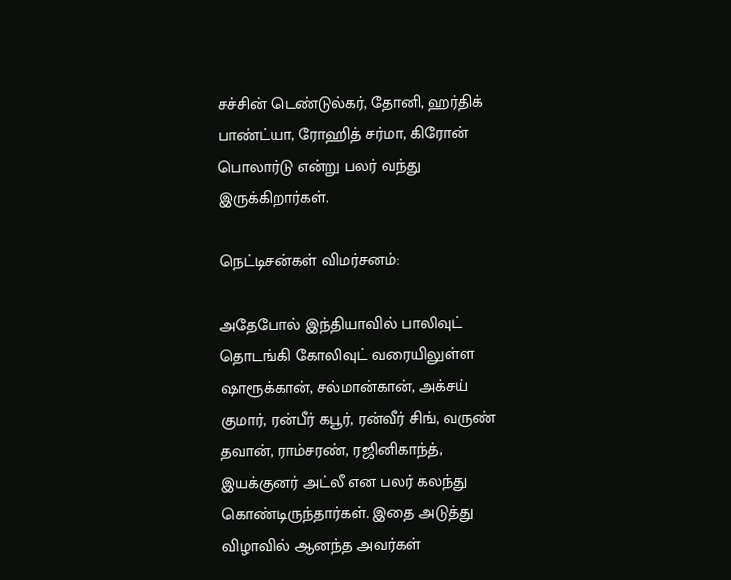சச்சின் டெண்டுல்கர், தோனி, ஹர்திக் பாண்ட்யா, ரோஹித் சர்மா, கிரோன் பொலார்டு என்று பலர் வந்து இருக்கிறார்கள்.

நெட்டிசன்கள் விமர்சனம்:

அதேபோல் இந்தியாவில் பாலிவுட் தொடங்கி கோலிவுட் வரையிலுள்ள ஷாரூக்கான், சல்மான்கான், அக்சய் குமார், ரன்பீர் கபூர், ரன்வீர் சிங், வருண் தவான், ராம்சரண், ரஜினிகாந்த், இயக்குனர் அட்லீ என பலர் கலந்து கொண்டிருந்தார்கள். இதை அடுத்து விழாவில் ஆனந்த அவர்கள்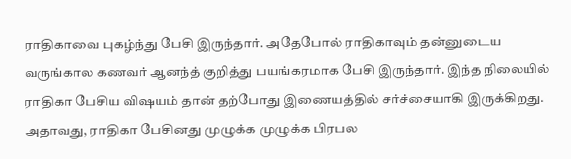ராதிகாவை புகழ்ந்து பேசி இருந்தார். அதேபோல் ராதிகாவும் தன்னுடைய வருங்கால கணவர் ஆனந்த் குறித்து பயங்கரமாக பேசி இருந்தார். இந்த நிலையில் ராதிகா பேசிய விஷயம் தான் தற்போது இணையத்தில் சர்ச்சையாகி இருக்கிறது. அதாவது, ராதிகா பேசினது முழுக்க முழுக்க பிரபல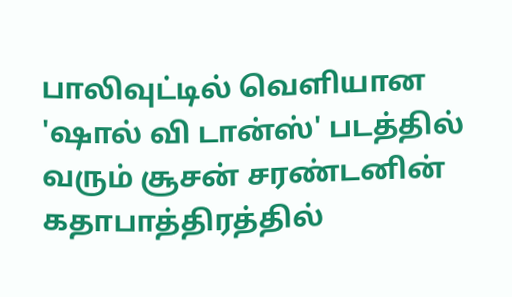பாலிவுட்டில் வெளியான 'ஷால் வி டான்ஸ்' படத்தில் வரும் சூசன் சரண்டனின் கதாபாத்திரத்தில்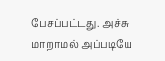பேசப்பட்டது. அச்சு மாறாமல் அப்படியே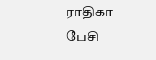ராதிகா பேசி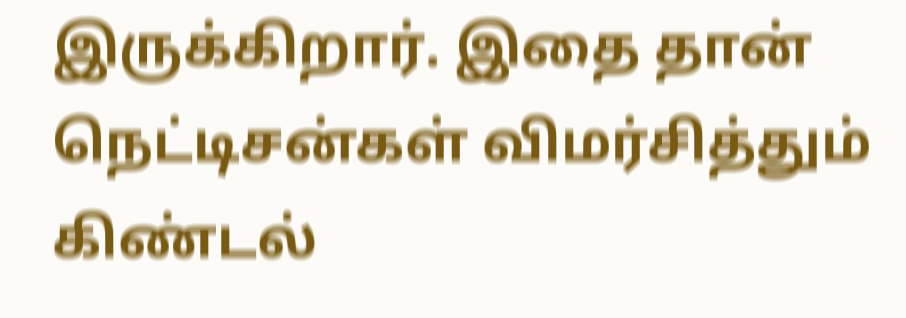இருக்கிறார். இதை தான் நெட்டிசன்கள் விமர்சித்தும் கிண்டல்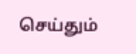செய்தும்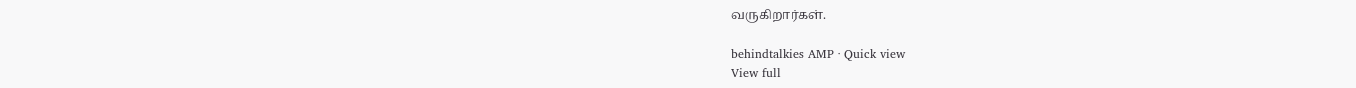வருகிறார்கள்.

behindtalkies AMP · Quick view
View full